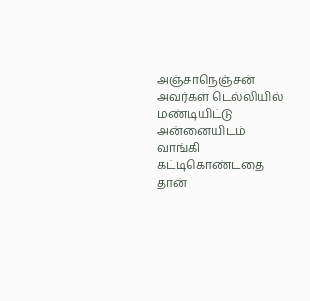அஞ்சாநெஞ்சன் அவர்கள் டெல்லியில் மண்டியிட்டு அன்னையிடம் வாங்கி கட்டிகொண்டதை தான்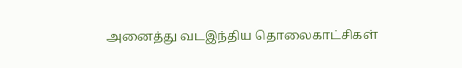அனைத்து வடஇந்திய தொலைகாட்சிகள்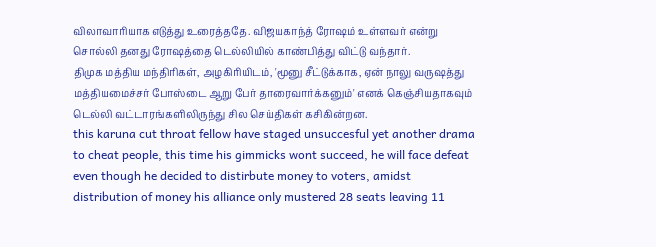விலாவாரியாக எடுத்து உரைத்ததே. விஜயகாந்த் ரோஷம் உள்ளவர் என்று சொல்லி தனது ரோஷத்தை டெல்லியில் காண்பித்து விட்டு வந்தார்.
திமுக மத்திய மந்திரிகள், அழகிரியிடம், 'மூனு சீட்டுக்காக, ஏன் நாலு வருஷத்து மத்தியமைச்சர் போஸ்டை ஆறு பேர் தாரைவார்க்கனும்' எனக் கெஞ்சியதாகவும் டெல்லி வட்டாரங்களிலிருந்து சில செய்திகள் கசிகின்றன.
this karuna cut throat fellow have staged unsuccesful yet another drama to cheat people, this time his gimmicks wont succeed, he will face defeat even though he decided to distirbute money to voters, amidst distribution of money his alliance only mustered 28 seats leaving 11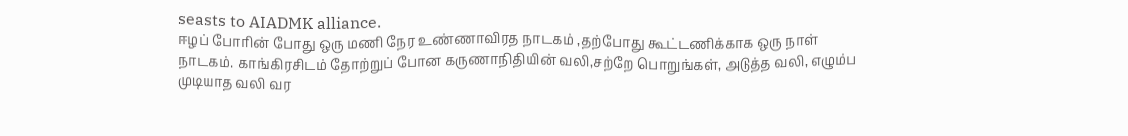seasts to AIADMK alliance.
ஈழப் போரின் போது ஒரு மணி நேர உண்ணாவிரத நாடகம் ,தற்போது கூட்டணிக்காக ஒரு நாள் நாடகம். காங்கிரசிடம் தோற்றுப் போன கருணாநிதியின் வலி,சற்றே பொறுங்கள், அடுத்த வலி, எழும்ப முடியாத வலி வர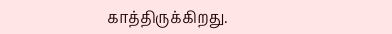காத்திருக்கிறது.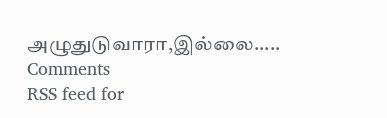அழுதுடுவாரா,இல்லை.....
Comments
RSS feed for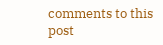comments to this post